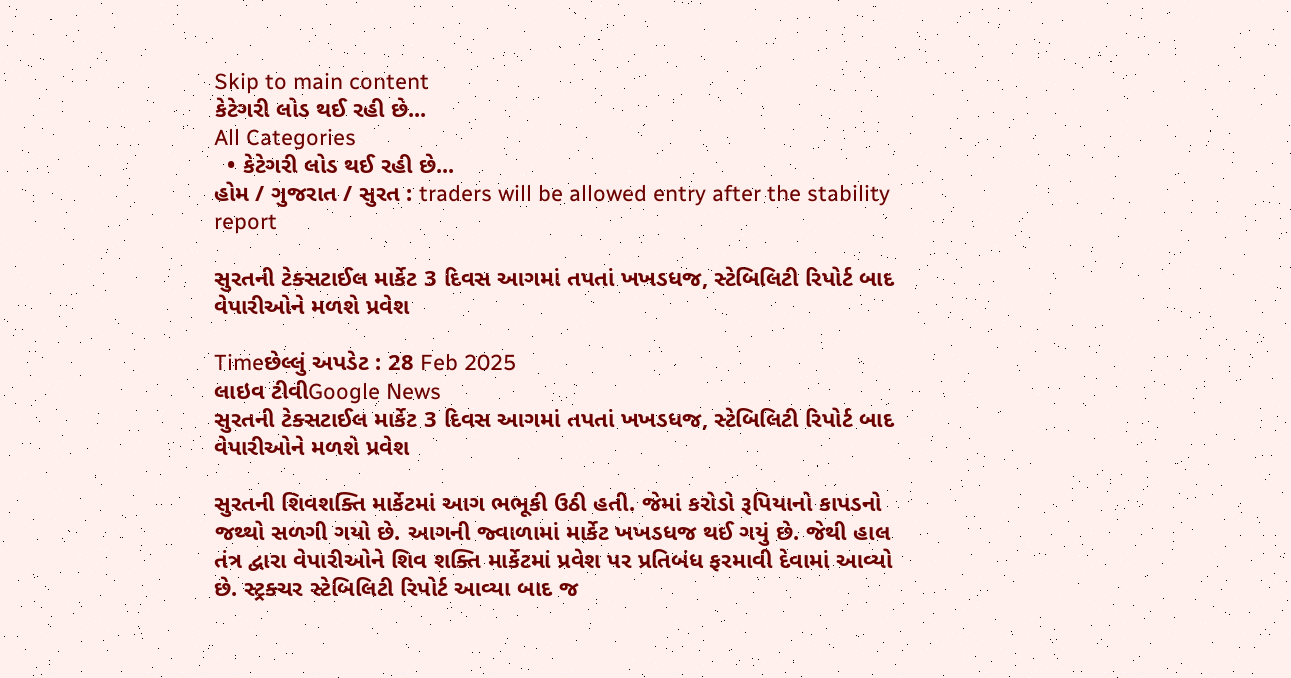Skip to main content
કેટેગરી લોડ થઈ રહી છે...
All Categories
  • કેટેગરી લોડ થઈ રહી છે...
હોમ / ગુજરાત / સુરત : traders will be allowed entry after the stability report

સુરતની ટેક્સટાઈલ માર્કેટ 3 દિવસ આગમાં તપતાં ખખડધજ, સ્ટેબિલિટી રિપોર્ટ બાદ વેપારીઓને મળશે પ્રવેશ

Timeછેલ્લું અપડેટ : 28 Feb 2025
લાઇવ ટીવીGoogle News
સુરતની ટેક્સટાઈલ માર્કેટ 3 દિવસ આગમાં તપતાં ખખડધજ, સ્ટેબિલિટી રિપોર્ટ બાદ વેપારીઓને મળશે પ્રવેશ

સુરતની શિવશક્તિ માર્કેટમાં આગ ભભૂકી ઉઠી હતી. જેમાં કરોડો રૂપિયાનો કાપડનો જથ્થો સળગી ગયો છે. આગની જ્વાળામાં માર્કેટ ખખડધજ થઈ ગયું છે. જેથી હાલ તંત્ર દ્વારા વેપારીઓને શિવ શક્તિ માર્કેટમાં પ્રવેશ પર પ્રતિબંધ ફરમાવી દેવામાં આવ્યો છે. સ્ટ્રક્ચર સ્ટેબિલિટી રિપોર્ટ આવ્યા બાદ જ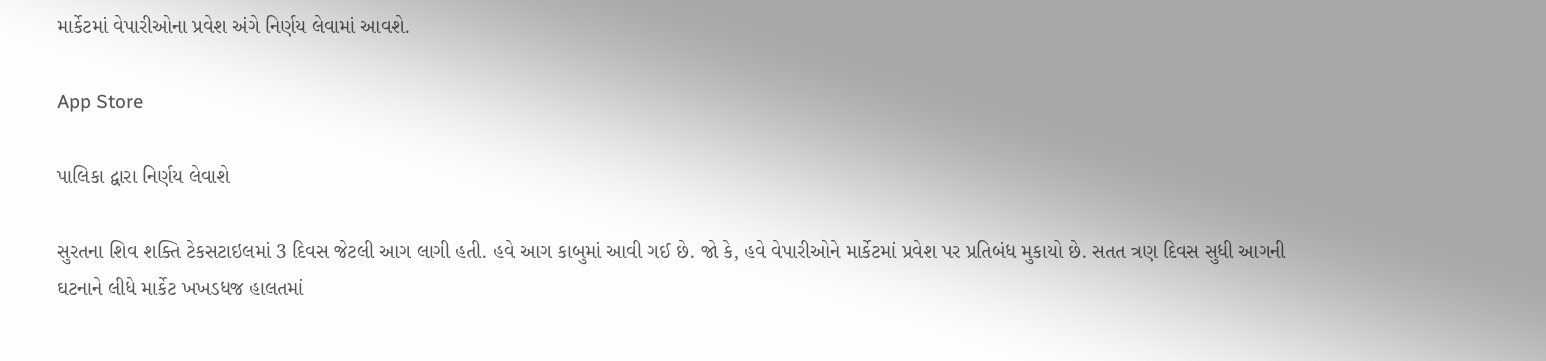માર્કેટમાં વેપારીઓના પ્રવેશ અંગે નિર્ણય લેવામાં આવશે.

App Store

પાલિકા દ્વારા નિર્ણય લેવાશે

સુરતના શિવ શક્તિ ટેકસટાઇલમાં 3 દિવસ જેટલી આગ લાગી હતી. હવે આગ કાબુમાં આવી ગઈ છે. જો કે, હવે વેપારીઓને માર્કેટમાં પ્રવેશ પર પ્રતિબંધ મુકાયો છે. સતત ત્રણ દિવસ સુધી આગની ઘટનાને લીધે માર્કેટ ખખડધજ હાલતમાં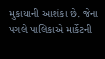મુકાયાની આશંકા છે. જેના પગલે પાલિકાએ માર્કેટની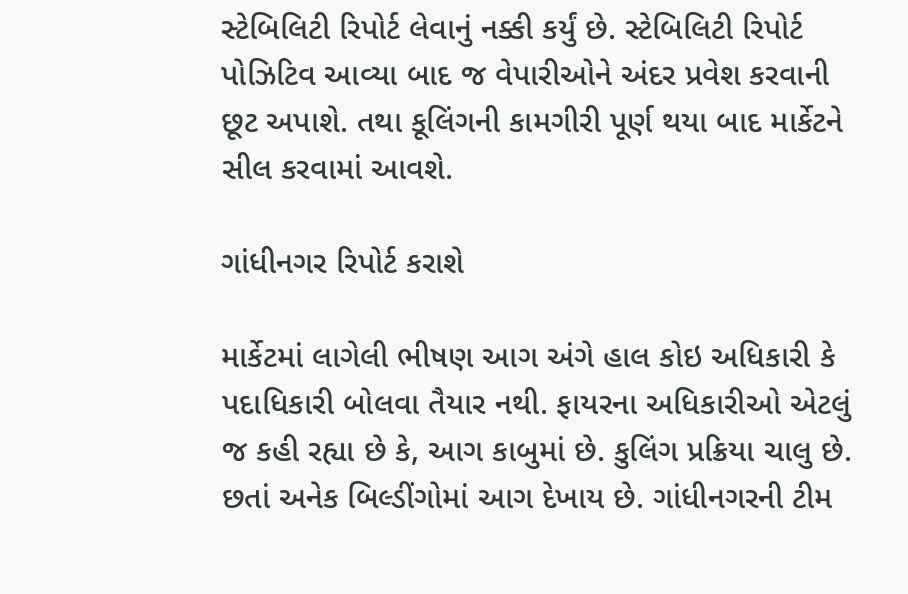સ્ટેબિલિટી રિપોર્ટ લેવાનું નક્કી કર્યું છે. સ્ટેબિલિટી રિપોર્ટ પોઝિટિવ આવ્યા બાદ જ વેપારીઓને અંદર પ્રવેશ કરવાની છૂટ અપાશે. તથા કૂલિંગની કામગીરી પૂર્ણ થયા બાદ માર્કેટને સીલ કરવામાં આવશે.

ગાંધીનગર રિપોર્ટ કરાશે

માર્કેટમાં લાગેલી ભીષણ આગ અંગે હાલ કોઇ અધિકારી કે પદાધિકારી બોલવા તૈયાર નથી. ફાયરના અધિકારીઓ એટલું જ કહી રહ્યા છે કે, આગ કાબુમાં છે. કુલિંગ પ્રક્રિયા ચાલુ છે. છતાં અનેક બિલ્ડીંગોમાં આગ દેખાય છે. ગાંધીનગરની ટીમ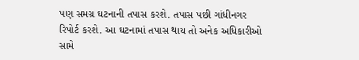પણ સમગ્ર ઘટનાની તપાસ કરશે. તપાસ પછી ગાંધીનગર રિપોર્ટ કરશે. આ ઘટનામાં તપાસ થાય તો અનેક અધિકારીઓ સામે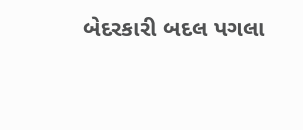બેદરકારી બદલ પગલા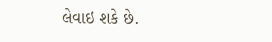લેવાઇ શકે છે.